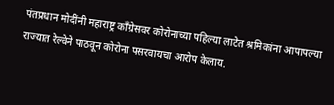पंतप्रधान मोदींनी महाराष्ट्र काँग्रेसवर कोरोनाच्या पहिल्या लाटेत श्रमिकांना आपापल्या राज्यात रेल्वेने पाठवून कोरोना पसरवायचा आरोप केलाय.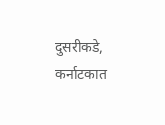दुसरीकडे, कर्नाटकात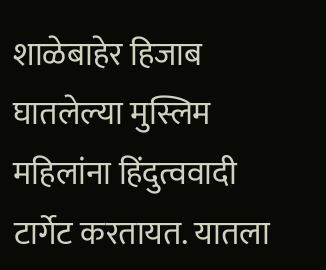शाळेबाहेर हिजाब घातलेल्या मुस्लिम महिलांना हिंदुत्ववादी टार्गेट करतायत. यातला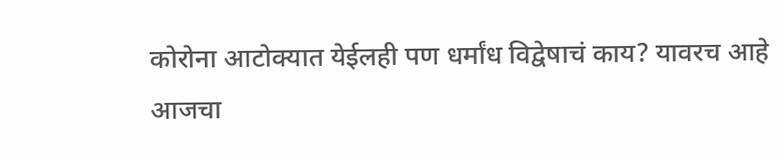कोरोना आटोक्यात येईलही पण धर्मांध विद्वेषाचं काय? यावरच आहे आजचा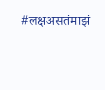#लक्षअसतंमाझं